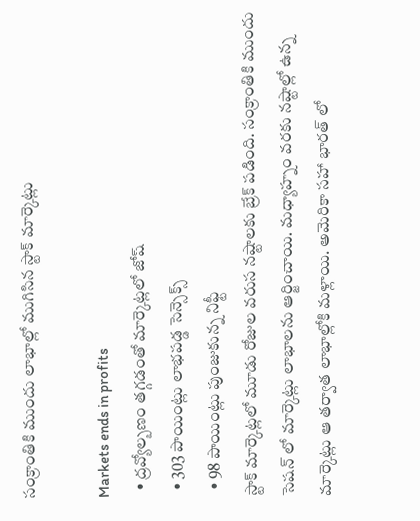సంక్రాంతికి ముందు లాభాల్లో ముగిసిన స్టాక్ మార్కెట్లు

Markets ends in profits
  • ద్రవ్యోల్బణం తగ్గడంతో మార్కెట్లలో జోష్
  • 303 పాయింట్లు లాభపడ్డ సెన్సెక్స్
  • 98 పాయింట్లు పుంజుకున్న నిఫ్టీ
స్టాక్ మార్కెట్లలో మూడు రోజుల వరుస నష్టాలకు బ్రేక్ పడింది. సంక్రాంతికి ముందు సెషన్ లో మార్కెట్లు లాభాలను ఆర్జించాయి. మధ్యాహ్నం వరకు నష్టాల్లో ఉన్న మార్కెట్లు ఆ తర్వాత లాభాల్లోకి మళ్లాయి. అమెరికా సహా భారత్ లో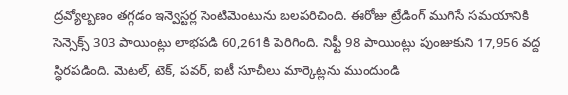ద్రవ్యోల్బణం తగ్గడం ఇన్వెస్టర్ల సెంటిమెంటును బలపరిచింది. ఈరోజు ట్రేడింగ్ ముగిసే సమయానికి సెన్సెక్స్ 303 పాయింట్లు లాభపడి 60,261కి పెరిగింది. నిఫ్టీ 98 పాయింట్లు పుంజుకుని 17,956 వద్ద స్ధిరపడింది. మెటల్, టెక్, పవర్, ఐటీ సూచీలు మార్కెట్లను ముందుండి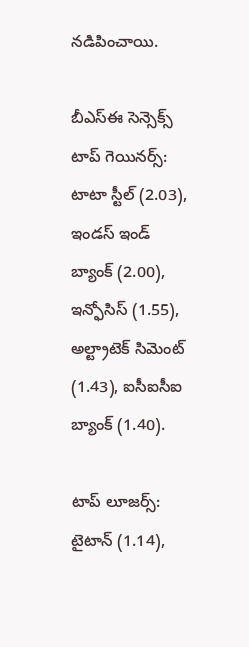నడిపించాయి.

బీఎస్ఈ సెన్సెక్స్ టాప్ గెయినర్స్:
టాటా స్టీల్ (2.03), ఇండస్ ఇండ్ బ్యాంక్ (2.00), ఇన్ఫోసిస్ (1.55), అల్ట్రాటెక్ సిమెంట్ (1.43), ఐసీఐసీఐ బ్యాంక్ (1.40).

టాప్ లూజర్స్:
టైటాన్ (1.14),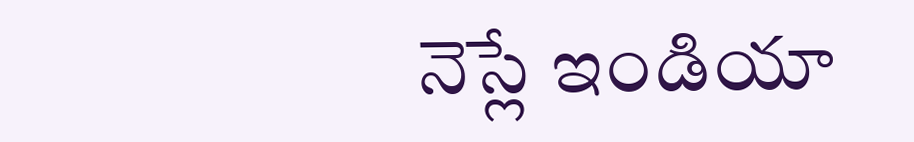నెస్లే ఇండియా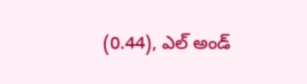(0.44), ఎల్ అండ్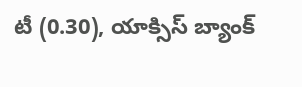టీ (0.30), యాక్సిస్ బ్యాంక్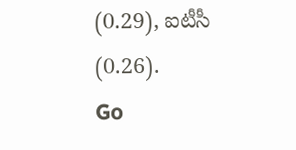(0.29), ఐటీసీ (0.26).
Go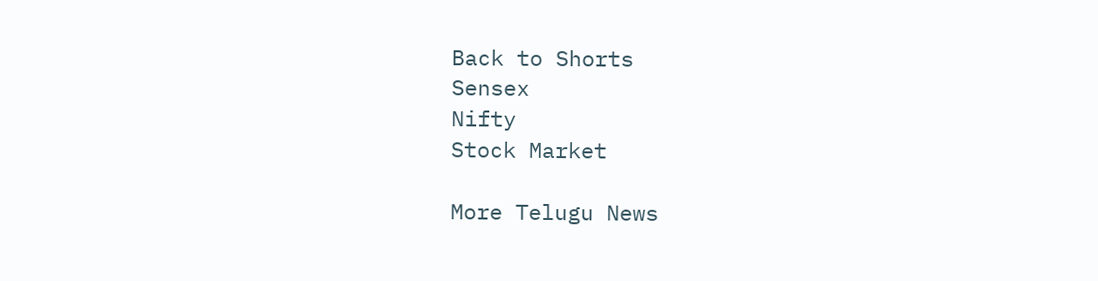Back to Shorts
Sensex
Nifty
Stock Market

More Telugu News